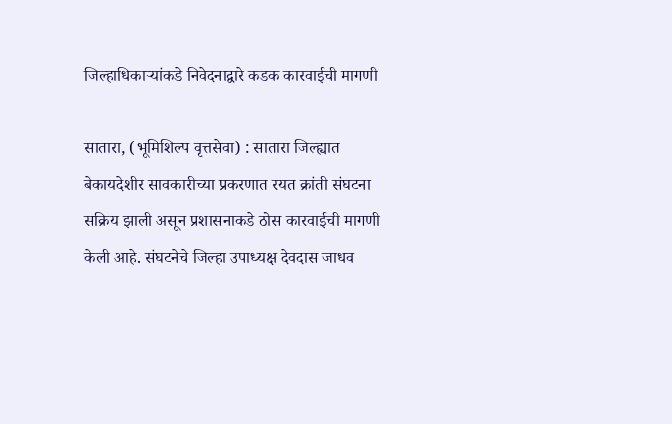जिल्हाधिकाऱ्यांकडे निवेदनाद्वारे कडक कारवाईची मागणी

सातारा, (भूमिशिल्प वृत्तसेवा) : सातारा जिल्ह्यात बेकायदेशीर सावकारीच्या प्रकरणात रयत क्रांती संघटना सक्रिय झाली असून प्रशासनाकडे ठोस कारवाईची मागणी केली आहे. संघटनेचे जिल्हा उपाध्यक्ष देवदास जाधव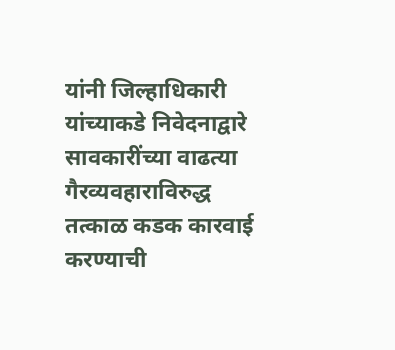यांनी जिल्हाधिकारी यांच्याकडे निवेदनाद्वारे सावकारींच्या वाढत्या गैरव्यवहाराविरुद्ध तत्काळ कडक कारवाई करण्याची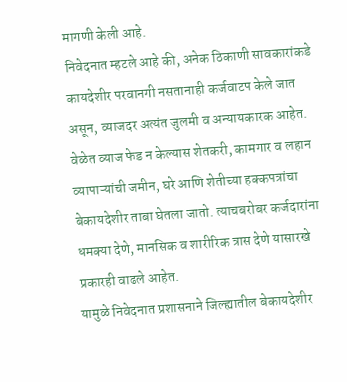मागणी केली आहे.
निवेदनात म्हटले आहे की, अनेक ठिकाणी सावकारांकडे कायदेशीर परवानगी नसतानाही कर्जवाटप केले जात असून, व्याजदर अत्यंत जुलमी व अन्यायकारक आहेत. वेळेत व्याज फेड न केल्यास शेतकरी, कामगार व लहान व्यापाऱ्यांची जमीन, घरे आणि शेतीच्या हक्कपत्रांचा बेकायदेशीर ताबा घेतला जातो. त्याचबरोबर कर्जदारांना धमक्या देणे, मानसिक व शारीरिक त्रास देणे यासारखे प्रकारही वाढले आहेत.
यामुळे निवेदनात प्रशासनाने जिल्ह्यातील बेकायदेशीर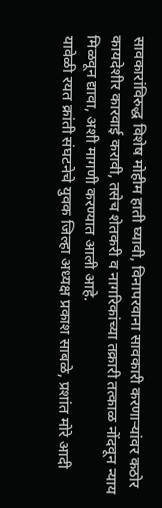सावकारांविरुद्ध विशेष मोहीम हाती घ्यावी, विनापरवाना सावकारी करणाऱ्यांवर कठोर कायदेशीर कारवाई करावी, तसेच शेतकरी व नागरिकांच्या तक्रारी तत्काळ नोंदवून न्याय मिळवून द्यावा, अशी मागणी करण्यात आली आहे.
यावेळी रयत क्रांती संघटनेचे युवक जिल्हा अध्यक्ष प्रकाश साबळे, प्रशांत मोरे आदी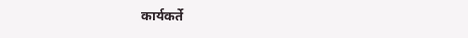कार्यकर्ते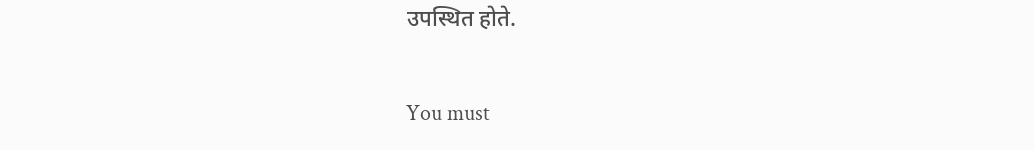उपस्थित होते.

You must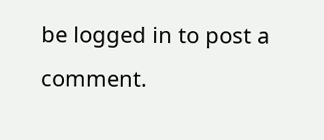be logged in to post a comment.